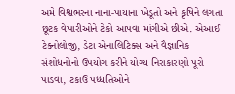અમે વિશ્વભરના નાના-પાયાના ખેડૂતો અને કૃષિને લગતા છૂટક વેપારીઓને ટેકો આપવા માંગીએ છીએ. એઆઈ ટેક્નોલોજી, ડેટા એનાલિટિક્સ અને વૈજ્ઞાનિક સંશોધનોનો ઉપયોગ કરીને યોગ્ય નિરાકારણો પૂરો પાડવા, ટકાઉ પધ્ધતિઓને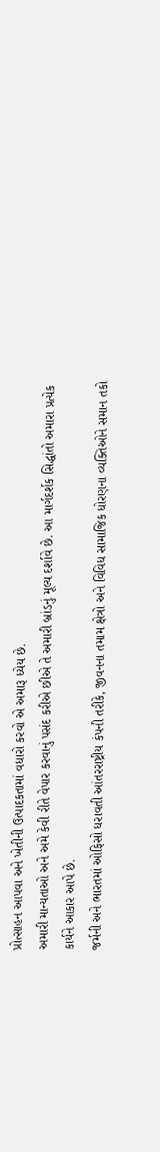પ્રોત્સાહન આપવા અને ખેતીની ઉત્પાદકતામાં વધારો કરવો એ અમારૂ ધ્યેય છે.
અમારી માન્યતાઓ અને અમે કેવી રીતે વેપાર કરવાનું પસંદ કરીએ છીએ તે અમારી બ્રાંડનું મૂલ્ય દર્શાવે છે. આ માર્ગદર્શક સિદ્ધાંતો અમારા પ્રત્યેક કાર્યને આકાર આપે છે.
જર્મની અને ભારતમાં ઓફિસો ધરાવતી આંતરરાષ્ટ્રીય કંપની તરીકે, જીવનના તમામ ક્ષેત્રો અને વિવિધ સામાજિક ધોરણના વ્યક્તિઓને સમાન તકો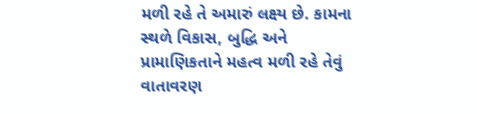મળી રહે તે અમારું લક્ષ્ય છે. કામના સ્થળે વિકાસ, બુદ્ધિ અને પ્રામાણિકતાને મહત્વ મળી રહે તેવું વાતાવરણ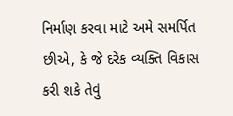નિર્માણ કરવા માટે અમે સમર્પિત છીએ, કે જે દરેક વ્યક્તિ વિકાસ કરી શકે તેવું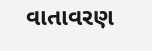વાતાવરણ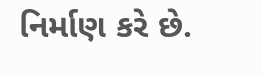નિર્માણ કરે છે.